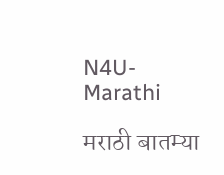N4U-Marathi

मराठी बातम्या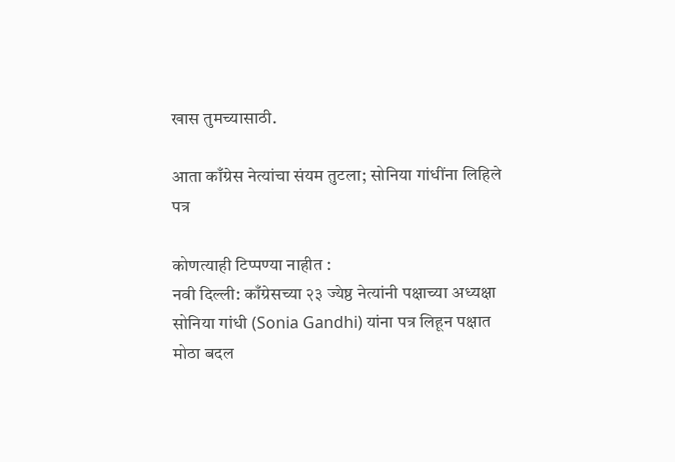खास तुमच्यासाठी.

आता काँग्रेस नेत्यांचा संयम तुटला; सोनिया गांधींना लिहिले पत्र

कोणत्याही टिप्पण्‍या नाहीत :
नवी दिल्ली: काँग्रेसच्या २३ ज्येष्ठ नेत्यांनी पक्षाच्या अध्यक्षा सोनिया गांधी (Sonia Gandhi) यांना पत्र लिहून पक्षात मोठा बदल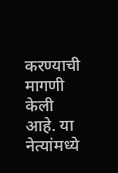करण्याची मागणी केली आहे. या नेत्यांमध्ये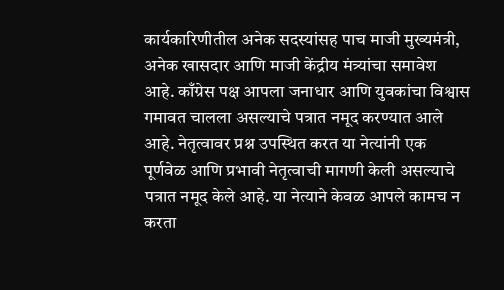कार्यकारिणीतील अनेक सदस्यांसह पाच माजी मुख्यमंत्री, अनेक खासदार आणि माजी केंद्रीय मंत्र्यांचा समावेश आहे. काँग्रेस पक्ष आपला जनाधार आणि युवकांचा विश्वास गमावत चालला असल्याचे पत्रात नमूद करण्यात आले आहे. नेतृत्वावर प्रश्न उपस्थित करत या नेत्यांनी एक पूर्णवेळ आणि प्रभावी नेतृत्वाची मागणी केली असल्याचे पत्रात नमूद केले आहे. या नेत्याने केवळ आपले कामच न करता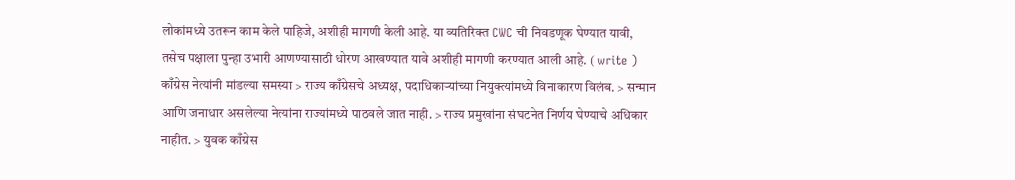लोकांमध्ये उतरून काम केले पाहिजे, अशीही मागणी केली आहे. या व्यतिरिक्त CWC ची निवडणूक घेण्यात यावी, तसेच पक्षाला पुन्हा उभारी आणण्यासाठी धोरण आखण्यात यावे अशीही मागणी करण्यात आली आहे. ( write ) काँग्रेस नेत्यांनी मांडल्या समस्या > राज्य काँग्रेसचे अध्यक्ष, पदाधिकाऱ्यांच्या नियुक्त्यांमध्ये विनाकारण विलंब. > सन्मान आणि जनाधार असलेल्या नेत्यांना राज्यांमध्ये पाठवले जात नाही. > राज्य प्रमुखांना संघटनेत निर्णय घेण्याचे अधिकार नाहीत. > युवक काँग्रेस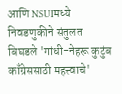आणि NSUIमध्ये निवडणुकीने संतुलत बिघडले 'गांधी-नेहरू कुटुंब काँग्रेससाठी महत्त्वाचे'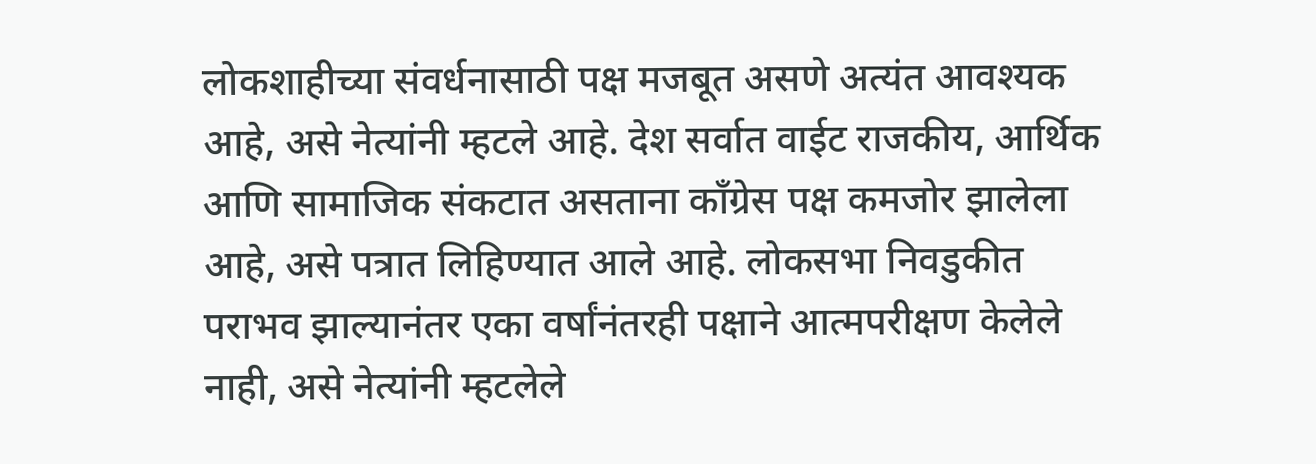लोकशाहीच्या संवर्धनासाठी पक्ष मजबूत असणे अत्यंत आवश्यक आहे, असे नेत्यांनी म्हटले आहे. देश सर्वात वाईट राजकीय, आर्थिक आणि सामाजिक संकटात असताना काँग्रेस पक्ष कमजोर झालेला आहे, असे पत्रात लिहिण्यात आले आहे. लोकसभा निवडुकीत पराभव झाल्यानंतर एका वर्षांनंतरही पक्षाने आत्मपरीक्षण केलेले नाही, असे नेत्यांनी म्हटलेले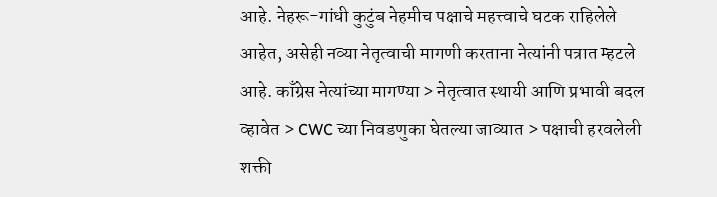आहे. नेहरू-गांधी कुटुंब नेहमीच पक्षाचे महत्त्वाचे घटक राहिलेले आहेत, असेही नव्या नेतृत्वाची मागणी करताना नेत्यांनी पत्रात म्हटले आहे. काँग्रेस नेत्यांच्या मागण्या > नेतृत्वात स्थायी आणि प्रभावी बदल व्हावेत > CWC च्या निवडणुका घेतल्या जाव्यात > पक्षाची हरवलेली शक्ती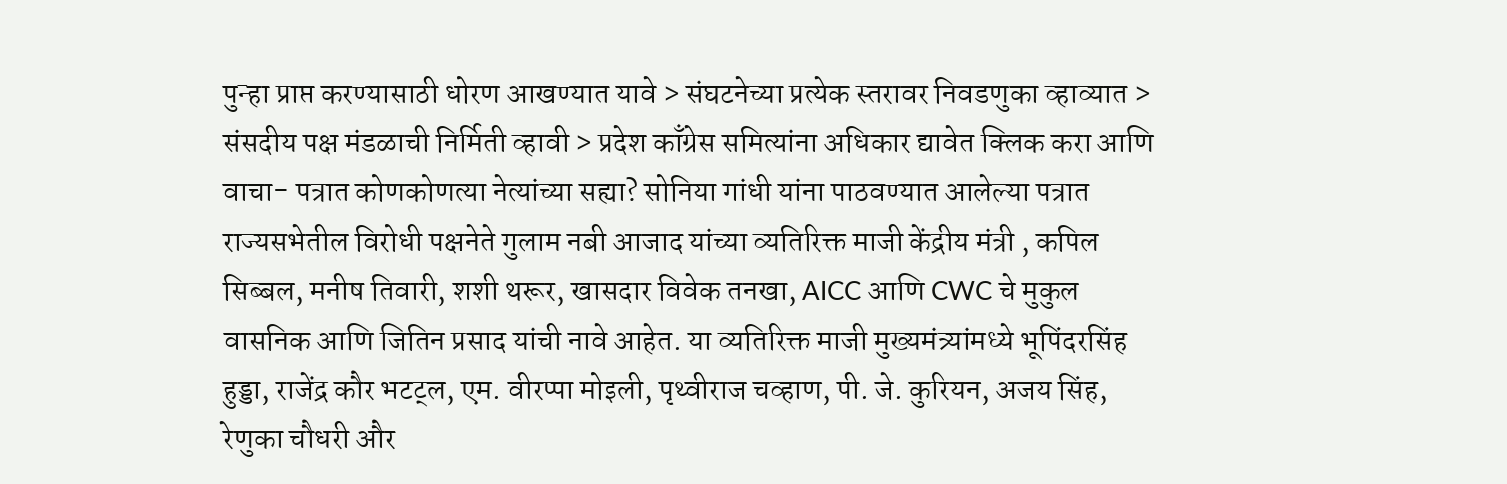पुन्हा प्राप्त करण्यासाठी धोरण आखण्यात यावे > संघटनेच्या प्रत्येक स्तरावर निवडणुका व्हाव्यात > संसदीय पक्ष मंडळाची निर्मिती व्हावी > प्रदेश काँग्रेस समित्यांना अधिकार द्यावेत क्लिक करा आणि वाचा- पत्रात कोणकोणत्या नेत्यांच्या सह्या? सोनिया गांधी यांना पाठवण्यात आलेल्या पत्रात राज्‍यसभेतील विरोधी पक्षनेते गुलाम नबी आजाद यांच्या व्यतिरिक्त माजी केंद्रीय मंत्री , कपिल सिब्‍बल, मनीष तिवारी, शशी थरूर, खासदार विवेक तनखा, AICC आणि CWC चे मुकुल वासनिक आणि जितिन प्रसाद यांची नावे आहेत. या व्यतिरिक्त माजी मुख्‍यमंत्र्यांमध्ये भूपिंदरसिंह हुड्डा, राजेंद्र कौर भटट्ल, एम. वीरप्‍पा मोइली, पृथ्‍वीराज चव्‍हाण, पी. जे. कुरियन, अजय सिंह, रेणुका चौधरी और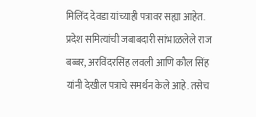मिलिंद देवडा यांच्याही पत्रावर सह्या आहेत. प्रदेश समित्यांची जबाबदारी सांभाळलेले राज बब्‍बर, अरविंदरसिंह लवली आणि कौल सिंह यांनी देखील पत्राचे स‍मर्थन केले आहे. तसेच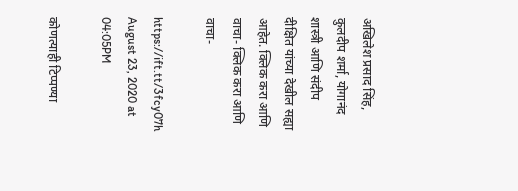अखिलेश प्रसाद सिंह, कुलदीप शर्मा, योगानंद शास्‍त्री आणि संदीप दीक्षित यांच्या देखील सह्या आहेत. क्लिक करा आणि वाचा- क्लिक करा आणि वाचा-

https://ift.tt/3fcy07h
August 23, 2020 at 04:05PM

कोणत्याही टिप्पण्‍या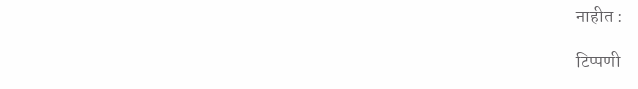नाहीत :

टिप्पणी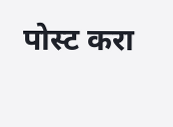पोस्ट करा